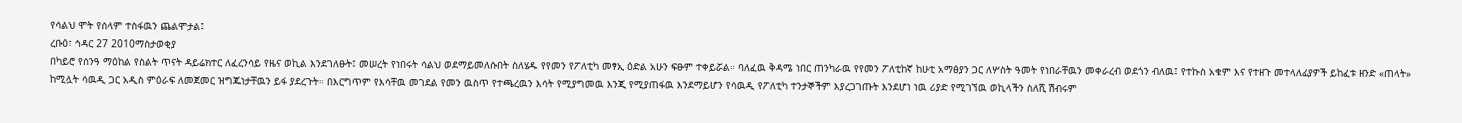የሳልህ ሞት የሰላም ተስፋዉን ጨልሞታል፤
ረቡዕ፣ ኅዳር 27 2010ማስታወቂያ
በካይሮ የሰንዓ ማዕከል የስልት ጥናት ዳይሬክተር ለፈረንሳይ የዜና ወኪል እንደገለፁት፤ መሠረት የነበሩት ሳልህ ወደማይመለሱበት ስለሄዱ የየመን የፖለቲካ መፃኢ ዕድል አሁን ፍፁም ተቀይሯል። ባለፈዉ ቅዳሜ ነበር ጠንካራዉ የየመን ፖለቲከኛ ከሁቲ አማፅያን ጋር ለሦስት ዓመት የነበራቸዉን መቀራረብ ወደጎን ብለዉ፤ የተኩስ አቁም እና የተዘጉ መተላለፊያዎች ይከፈቱ ዘንድ «ጠላት» ከሚሏት ሳዉዲ ጋር አዲስ ምዕራፍ ለመጀመር ዝግጁነታቸዉን ይፋ ያደረጉት። በእርግጥም የእሳቸዉ መገደል የመን ዉስጥ የተጫረዉን እሳት የሚያግመዉ እንጂ የሚያጠፋዉ እንደማይሆን የሳዉዲ የፖለቲካ ተንታኞችም እያረጋገጡት እንደሆነ ነዉ ሪያድ የሚገኘዉ ወኪላችን ስለሺ ሽብሩም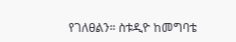የገለፀልን። ስቱዲዮ ከመግባቴ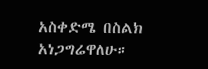አስቀድሜ በስልክ አነጋግሬዋለሁ።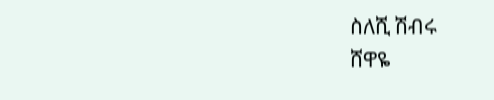ስለሺ ሽብሩ
ሸዋዬ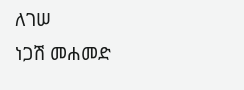ለገሠ
ነጋሽ መሐመድ